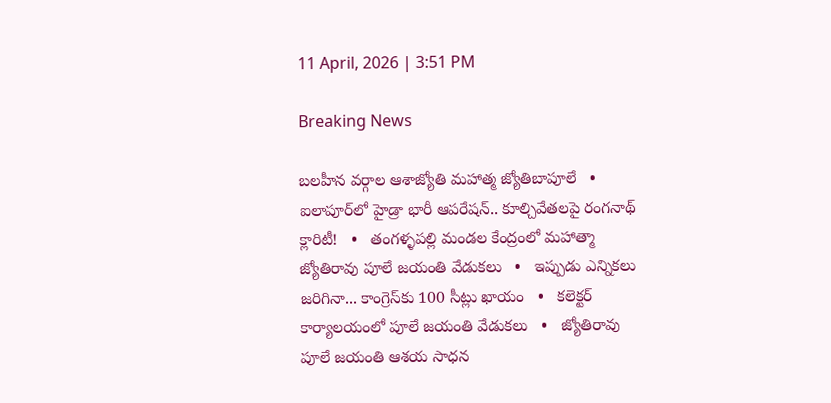11 April, 2026 | 3:51 PM

Breaking News

బలహీన వర్గాల ఆశాజ్యోతి మహాత్మ జ్యోతిబాపూలే   •   ఐలాపూర్‌లో హైడ్రా భారీ ఆపరేషన్.. కూల్చివేతలపై రంగనాథ్ క్లారిటీ!   •   తంగళ్ళపల్లి మండల కేంద్రంలో మహాత్మా జ్యోతిరావు పూలే జయంతి వేడుకలు   •   ఇప్పుడు ఎన్నికలు జరిగినా... కాంగ్రెస్‌కు 100 సీట్లు ఖాయం   •   కలెక్టర్ కార్యాలయంలో పూలే జయంతి వేడుకలు   •   జ్యోతిరావు పూలే జయంతి ఆశయ సాధన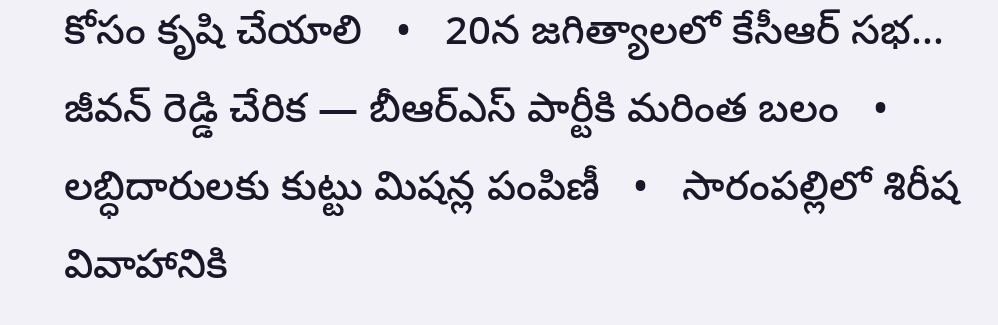కోసం కృషి చేయాలి   •   20న జగిత్యాలలో కేసీఆర్ సభ... జీవన్ రెడ్డి చేరిక — బీఆర్ఎస్ పార్టీకి మరింత బలం   •   లబ్ధిదారులకు కుట్టు మిషన్ల పంపిణీ   •   సారంపల్లిలో శిరీష వివాహానికి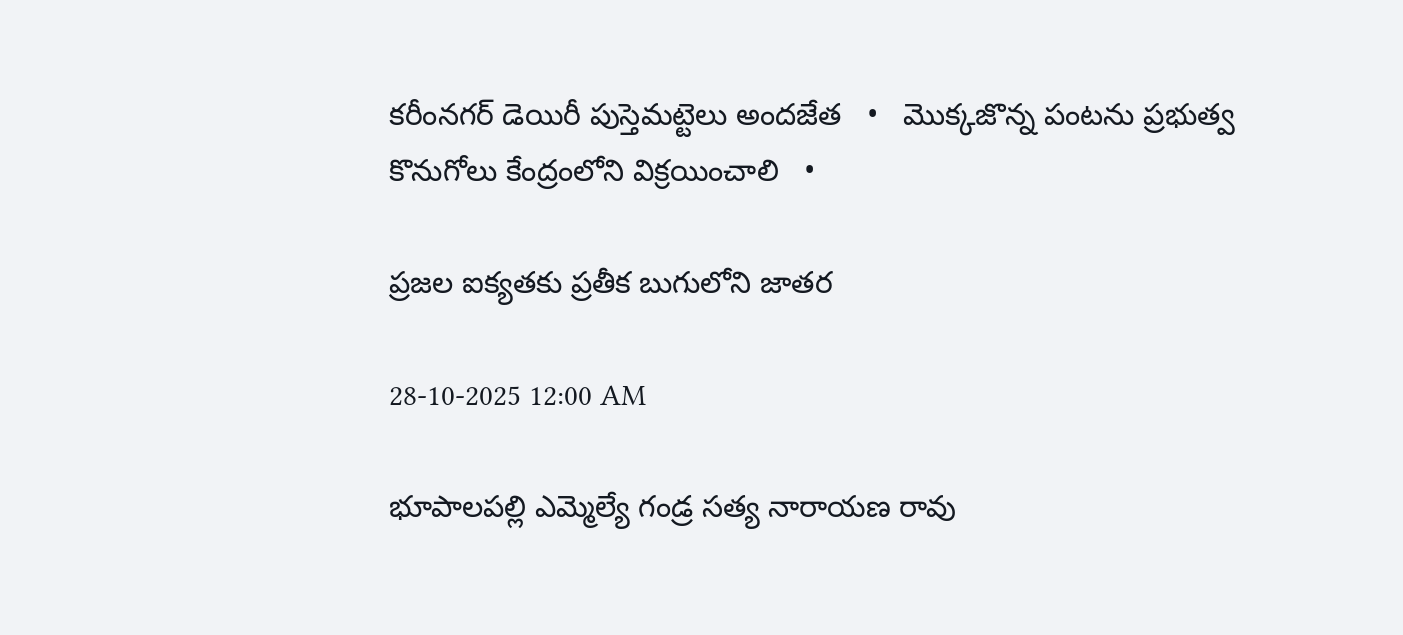కరీంనగర్ డెయిరీ పుస్తెమట్టెలు అందజేత   •   మొక్కజొన్న పంటను ప్రభుత్వ కొనుగోలు కేంద్రంలోని విక్రయించాలి   •

ప్రజల ఐక్యతకు ప్రతీక బుగులోని జాతర

28-10-2025 12:00 AM

భూపాలపల్లి ఎమ్మెల్యే గండ్ర సత్య నారాయణ రావు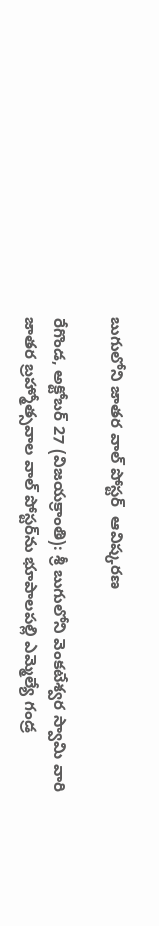బుగులోని జాతర వాల్ పోస్టర్  ఆవిష్కరణ

రేగొండ, అక్టోబర్ 27 (విజయక్రాంతి): శ్రీ బుగులోని వెంకటేశ్వర స్వామి వారి  జాతర బ్రహ్మోత్సవాల వాల్ పోస్టర్‌ను భూపాలపల్లి ఎమ్మెల్యే గండ్ర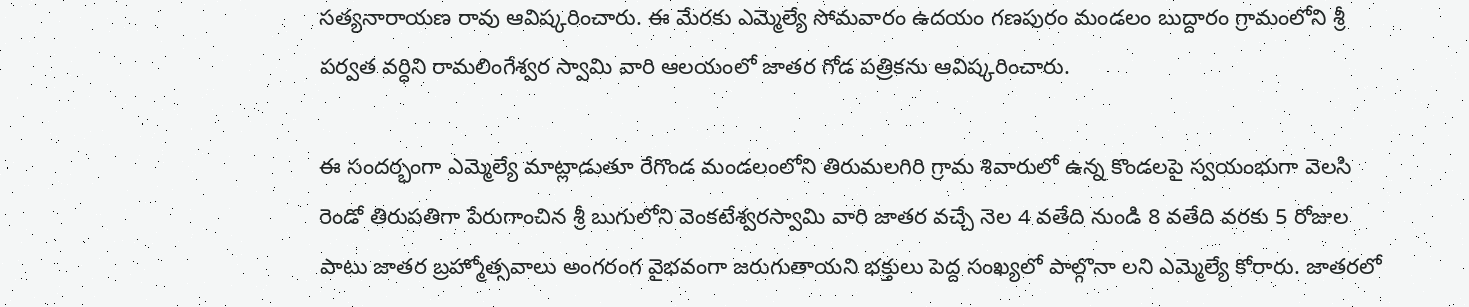సత్యనారాయణ రావు ఆవిష్కరించారు. ఈ మేరకు ఎమ్మెల్యే సోమవారం ఉదయం గణపురం మండలం బుద్దారం గ్రామంలోని శ్రీ పర్వత వర్ధిని రామలింగేశ్వర స్వామి వారి ఆలయంలో జాతర గోడ పత్రికను ఆవిష్కరించారు.

ఈ సందర్భంగా ఎమ్మెల్యే మాట్లాడుతూ రేగొండ మండలంలోని తిరుమలగిరి గ్రామ శివారులో ఉన్న కొండలపై స్వయంభుగా వెలసి రెండో తిరుపతిగా పేరుగాంచిన శ్రీ బుగులోని వెంకటేశ్వరస్వామి వారి జాతర వచ్చే నెల 4 వతేది నుండి 8 వతేది వరకు 5 రోజుల పాటు జాతర బ్రహ్మోత్సవాలు అంగరంగ వైభవంగా జరుగుతాయని భక్తులు పెద్ద సంఖ్యలో పాల్గొనా లని ఎమ్మెల్యే కోరారు. జాతరలో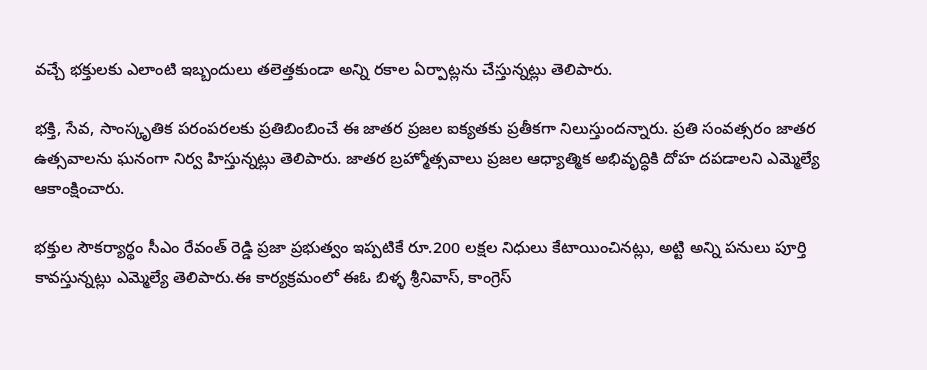వచ్చే భక్తులకు ఎలాంటి ఇబ్బందులు తలెత్తకుండా అన్ని రకాల ఏర్పాట్లను చేస్తున్నట్లు తెలిపారు.

భక్తి, సేవ, సాంస్కృతిక పరంపరలకు ప్రతిబింబించే ఈ జాతర ప్రజల ఐక్యతకు ప్రతీకగా నిలుస్తుందన్నారు. ప్రతి సంవత్సరం జాతర ఉత్సవాలను ఘనంగా నిర్వ హిస్తున్నట్లు తెలిపారు. జాతర బ్రహ్మోత్సవాలు ప్రజల ఆధ్యాత్మిక అభివృద్ధికి దోహ దపడాలని ఎమ్మెల్యే ఆకాంక్షించారు.

భక్తుల సౌకర్యార్థం సీఎం రేవంత్ రెడ్డి ప్రజా ప్రభుత్వం ఇప్పటికే రూ.200 లక్షల నిధులు కేటాయించినట్లు, అట్టి అన్ని పనులు పూర్తి కావస్తున్నట్లు ఎమ్మెల్యే తెలిపారు.ఈ కార్యక్రమంలో ఈఓ బిళ్ళ శ్రీనివాస్, కాంగ్రెస్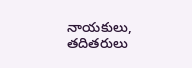నాయకులు, తదితరులు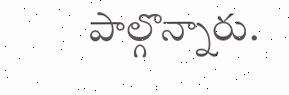పాల్గొన్నారు.